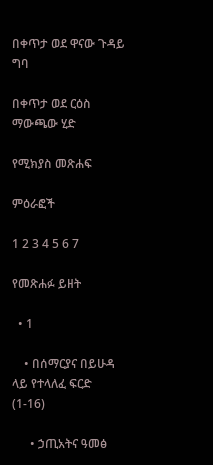በቀጥታ ወደ ዋናው ጉዳይ ግባ

በቀጥታ ወደ ርዕስ ማውጫው ሂድ

የሚክያስ መጽሐፍ

ምዕራፎች

1 2 3 4 5 6 7

የመጽሐፉ ይዘት

  • 1

    • በሰማርያና በይሁዳ ላይ የተላለፈ ፍርድ (1-16)

      • ኃጢአትና ዓመፅ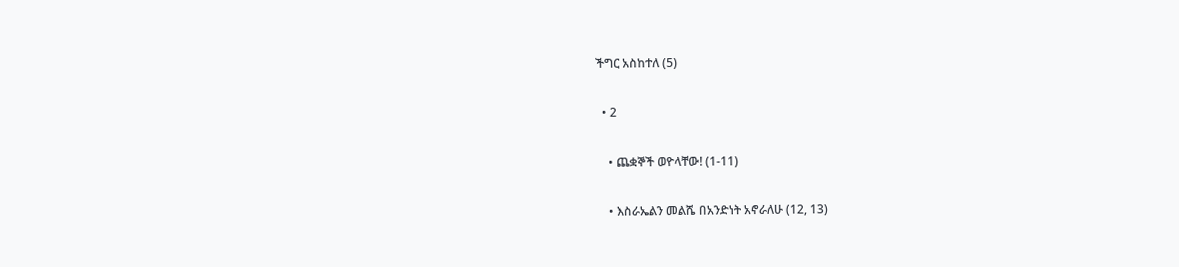ችግር አስከተለ (5)

  • 2

    • ጨቋኞች ወዮላቸው! (1-11)

    • እስራኤልን መልሼ በአንድነት አኖራለሁ (12, 13)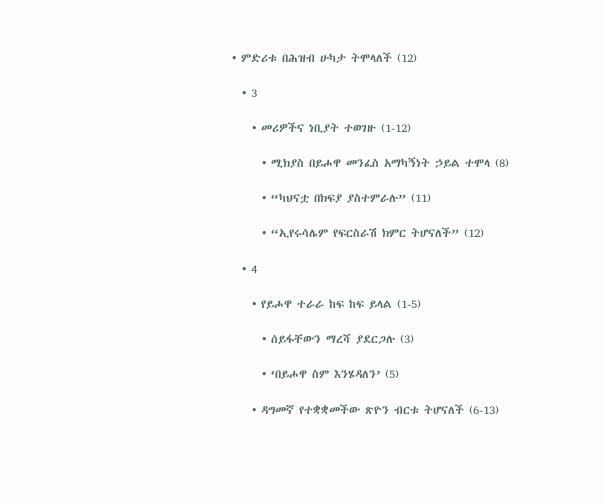• ምድሪቱ በሕዝብ ሁካታ ትሞላለች (12)

  • 3

    • መሪዎችና ነቢያት ተወገዙ (1-12)

      • ሚክያስ በይሖዋ መንፈስ አማካኝነት ኃይል ተሞላ (8)

      • “ካህናቷ በክፍያ ያስተምራሉ” (11)

      • “ኢየሩሳሌም የፍርስራሽ ክምር ትሆናለች” (12)

  • 4

    • የይሖዋ ተራራ ከፍ ከፍ ይላል (1-5)

      • ሰይፋቸውን ማረሻ ያደርጋሉ (3)

      • ‘በይሖዋ ስም እንሄዳለን’ (5)

    • ዳግመኛ የተቋቋመችው ጽዮን ብርቱ ትሆናለች (6-13)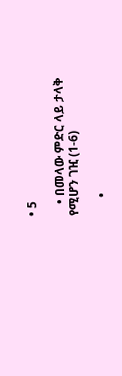• 5

    • በመላው ምድር ላይ ታላቅ የሚሆን ገዢ (1-6)

      •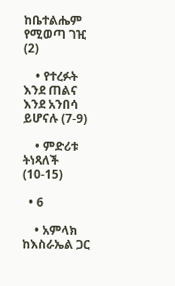ከቤተልሔም የሚወጣ ገዢ (2)

    • የተረፉት እንደ ጠልና እንደ አንበሳ ይሆናሉ (7-9)

    • ምድሪቱ ትነጻለች (10-15)

  • 6

    • አምላክ ከእስራኤል ጋር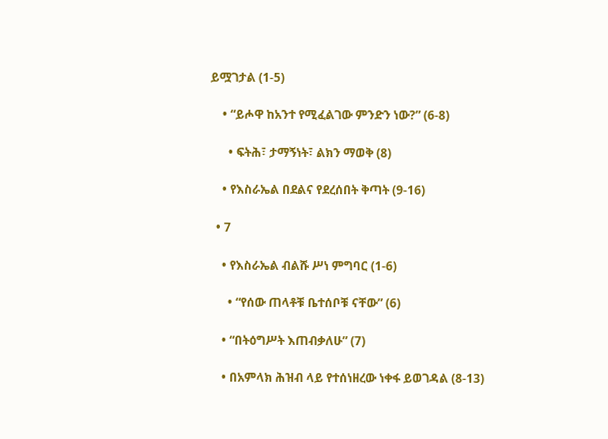ይሟገታል (1-5)

    • “ይሖዋ ከአንተ የሚፈልገው ምንድን ነው?” (6-8)

      • ፍትሕ፣ ታማኝነት፣ ልክን ማወቅ (8)

    • የእስራኤል በደልና የደረሰበት ቅጣት (9-16)

  • 7

    • የእስራኤል ብልሹ ሥነ ምግባር (1-6)

      • “የሰው ጠላቶቹ ቤተሰቦቹ ናቸው” (6)

    • “በትዕግሥት እጠብቃለሁ” (7)

    • በአምላክ ሕዝብ ላይ የተሰነዘረው ነቀፋ ይወገዳል (8-13)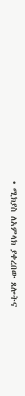• ሚክያስ ለአምላክ ያቀረበው ጸሎትና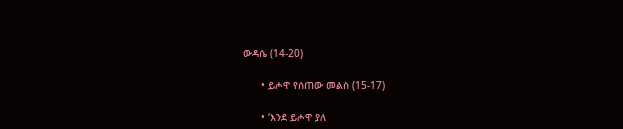ውዳሴ (14-20)

      • ይሖዋ የሰጠው መልስ (15-17)

      • ‘እንደ ይሖዋ ያለ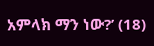አምላክ ማን ነው?’ (18)